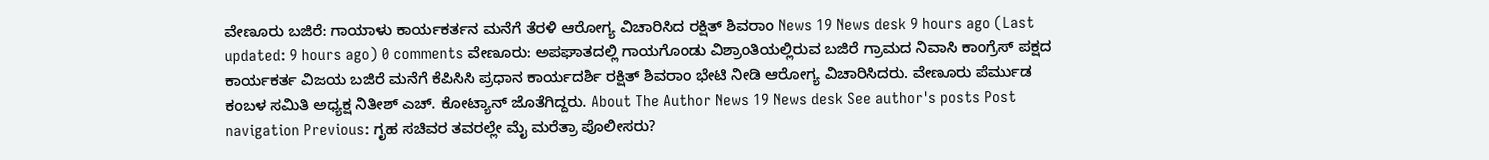ವೇಣೂರು ಬಜಿರೆ: ಗಾಯಾಳು ಕಾರ್ಯಕರ್ತನ ಮನೆಗೆ ತೆರಳಿ ಆರೋಗ್ಯ ವಿಚಾರಿಸಿದ ರಕ್ಷಿತ್ ಶಿವರಾಂ News 19 News desk 9 hours ago (Last updated: 9 hours ago) 0 comments ವೇಣೂರು: ಅಪಘಾತದಲ್ಲಿ ಗಾಯಗೊಂಡು ವಿಶ್ರಾಂತಿಯಲ್ಲಿರುವ ಬಜಿರೆ ಗ್ರಾಮದ ನಿವಾಸಿ ಕಾಂಗ್ರೆಸ್ ಪಕ್ಷದ ಕಾರ್ಯಕರ್ತ ವಿಜಯ ಬಜಿರೆ ಮನೆಗೆ ಕೆಪಿಸಿಸಿ ಪ್ರಧಾನ ಕಾರ್ಯದರ್ಶಿ ರಕ್ಷಿತ್ ಶಿವರಾಂ ಭೇಟಿ ನೀಡಿ ಆರೋಗ್ಯ ವಿಚಾರಿಸಿದರು. ವೇಣೂರು ಪೆರ್ಮುಡ ಕಂಬಳ ಸಮಿತಿ ಅಧ್ಯಕ್ಷ ನಿತೀಶ್ ಎಚ್. ಕೋಟ್ಯಾನ್ ಜೊತೆಗಿದ್ದರು. About The Author News 19 News desk See author's posts Post navigation Previous: ಗೃಹ ಸಚಿವರ ತವರಲ್ಲೇ ಮೈ ಮರೆತ್ರಾ ಪೊಲೀಸರು?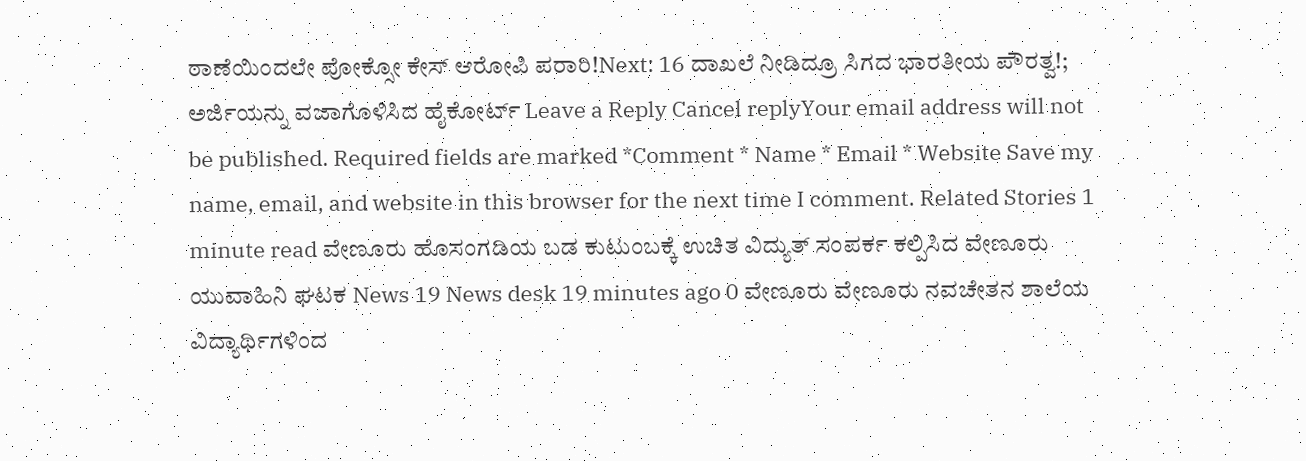ಠಾಣೆಯಿಂದಲೇ ಪೋಕ್ಸೋ ಕೇಸ್ ಆರೋಪಿ ಪರಾರಿ!Next: 16 ದಾಖಲೆ ನೀಡಿದ್ರೂ ಸಿಗದ ಭಾರತೀಯ ಪೌರತ್ವ!; ಅರ್ಜಿಯನ್ನು ವಜಾಗೊಳಿಸಿದ ಹೈಕೋರ್ಟ್ Leave a Reply Cancel replyYour email address will not be published. Required fields are marked *Comment * Name * Email * Website Save my name, email, and website in this browser for the next time I comment. Related Stories 1 minute read ವೇಣೂರು ಹೊಸಂಗಡಿಯ ಬಡ ಕುಟುಂಬಕ್ಕೆ ಉಚಿತ ವಿದ್ಯುತ್ ಸಂಪರ್ಕ ಕಲ್ಪಿಸಿದ ವೇಣೂರು ಯುವಾಹಿನಿ ಘಟಕ News 19 News desk 19 minutes ago 0 ವೇಣೂರು ವೇಣೂರು ನವಚೇತನ ಶಾಲೆಯ ವಿದ್ಯಾರ್ಥಿಗಳಿಂದ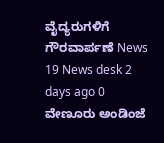ವೈದ್ಯರುಗಳಿಗೆ ಗೌರವಾರ್ಪಣೆ News 19 News desk 2 days ago 0 ವೇಣೂರು ಅಂಡಿಂಜೆ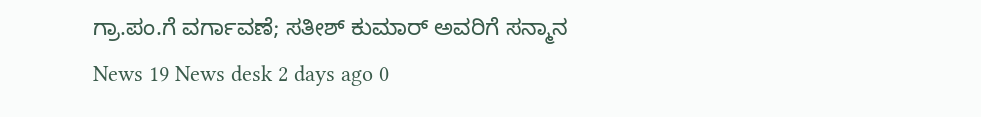ಗ್ರಾ.ಪಂ.ಗೆ ವರ್ಗಾವಣೆ; ಸತೀಶ್ ಕುಮಾರ್ ಅವರಿಗೆ ಸನ್ಮಾನ News 19 News desk 2 days ago 0